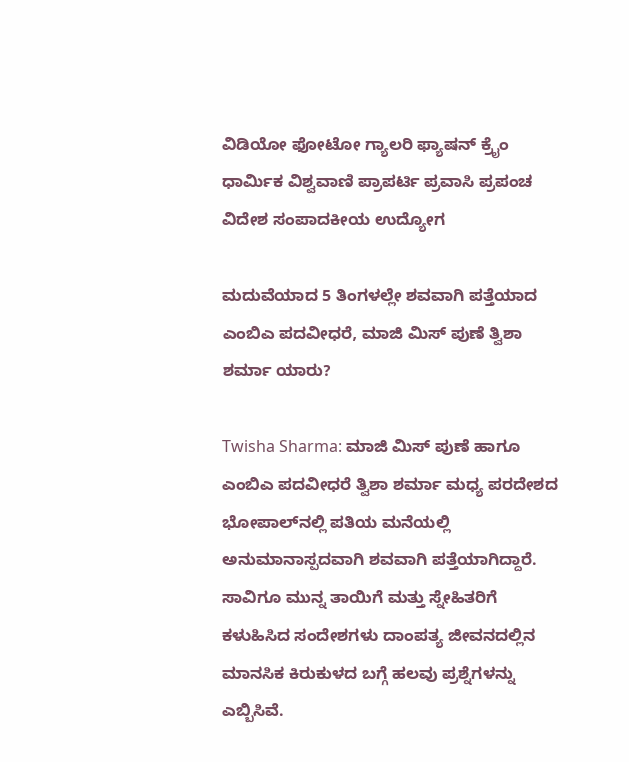ವಿಡಿಯೋ ಫೋಟೋ ಗ್ಯಾಲರಿ ಫ್ಯಾಷನ್ ಕ್ರೈಂ ಧಾರ್ಮಿಕ ವಿಶ್ವವಾಣಿ ಪ್ರಾಪರ್ಟಿ ಪ್ರವಾಸಿ ಪ್ರಪಂಚ ವಿದೇಶ ಸಂಪಾದಕೀಯ ಉದ್ಯೋಗ

ಮದುವೆಯಾದ 5 ತಿಂಗಳಲ್ಲೇ ಶವವಾಗಿ ಪತ್ತೆಯಾದ ಎಂಬಿಎ ಪದವೀಧರೆ, ಮಾಜಿ ಮಿಸ್‌ ಪುಣೆ ತ್ವಿಶಾ ಶರ್ಮಾ ಯಾರು?

Twisha Sharma: ಮಾಜಿ ಮಿಸ್ ಪುಣೆ ಹಾಗೂ ಎಂಬಿಎ ಪದವೀಧರೆ ತ್ವಿಶಾ ಶರ್ಮಾ ಮಧ್ಯ ಪರದೇಶದ ಭೋಪಾಲ್‌ನಲ್ಲಿ ಪತಿಯ ಮನೆಯಲ್ಲಿ ಅನುಮಾನಾಸ್ಪದವಾಗಿ ಶವವಾಗಿ ಪತ್ತೆಯಾಗಿದ್ದಾರೆ. ಸಾವಿಗೂ ಮುನ್ನ ತಾಯಿಗೆ ಮತ್ತು ಸ್ನೇಹಿತರಿಗೆ ಕಳುಹಿಸಿದ ಸಂದೇಶಗಳು ದಾಂಪತ್ಯ ಜೀವನದಲ್ಲಿನ ಮಾನಸಿಕ ಕಿರುಕುಳದ ಬಗ್ಗೆ ಹಲವು ಪ್ರಶ್ನೆಗಳನ್ನು ಎಬ್ಬಿಸಿವೆ.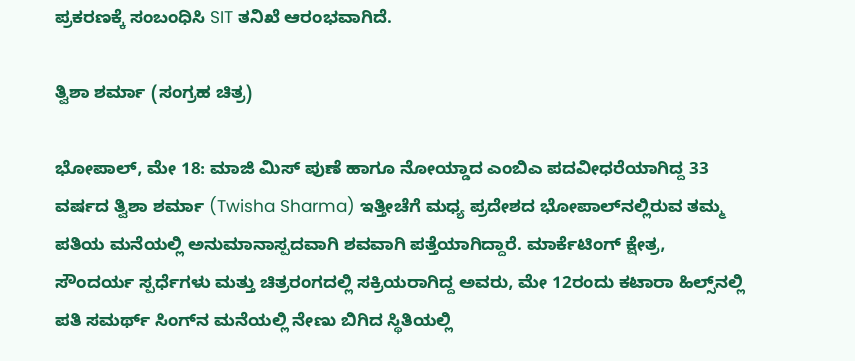ಪ್ರಕರಣಕ್ಕೆ ಸಂಬಂಧಿಸಿ SIT ತನಿಖೆ ಆರಂಭವಾಗಿದೆ.

ತ್ವಿಶಾ ಶರ್ಮಾ (ಸಂಗ್ರಹ ಚಿತ್ರ)

ಭೋಪಾಲ್, ಮೇ 18: ಮಾಜಿ ಮಿಸ್ ಪುಣೆ ಹಾಗೂ ನೋಯ್ಡಾದ ಎಂಬಿಎ ಪದವೀಧರೆಯಾಗಿದ್ದ 33 ವರ್ಷದ ತ್ವಿಶಾ ಶರ್ಮಾ (Twisha Sharma) ಇತ್ತೀಚೆಗೆ ಮಧ್ಯ ಪ್ರದೇಶದ ಭೋಪಾಲ್‌ನಲ್ಲಿರುವ ತಮ್ಮ ಪತಿಯ ಮನೆಯಲ್ಲಿ ಅನುಮಾನಾಸ್ಪದವಾಗಿ ಶವವಾಗಿ ಪತ್ತೆಯಾಗಿದ್ದಾರೆ. ಮಾರ್ಕೆಟಿಂಗ್ ಕ್ಷೇತ್ರ, ಸೌಂದರ್ಯ ಸ್ಪರ್ಧೆಗಳು ಮತ್ತು ಚಿತ್ರರಂಗದಲ್ಲಿ ಸಕ್ರಿಯರಾಗಿದ್ದ ಅವರು, ಮೇ 12ರಂದು ಕಟಾರಾ ಹಿಲ್ಸ್‌ನಲ್ಲಿ ಪತಿ ಸಮರ್ಥ್ ಸಿಂಗ್‌ನ ಮನೆಯಲ್ಲಿ ನೇಣು ಬಿಗಿದ ಸ್ಥಿತಿಯಲ್ಲಿ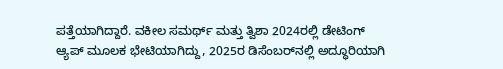ಪತ್ತೆಯಾಗಿದ್ದಾರೆ. ವಕೀಲ ಸಮರ್ಥ್ ಮತ್ತು ತ್ವಿಶಾ 2024ರಲ್ಲಿ ಡೇಟಿಂಗ್ ಆ್ಯಪ್ ಮೂಲಕ ಭೇಟಿಯಾಗಿದ್ದು, 2025ರ ಡಿಸೆಂಬರ್‌ನಲ್ಲಿ ಅದ್ಧೂರಿಯಾಗಿ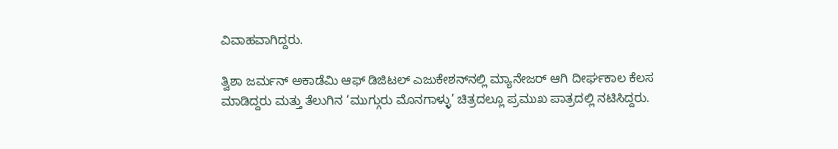ವಿವಾಹವಾಗಿದ್ದರು.

ತ್ವಿಶಾ ಜರ್ಮನ್ ಅಕಾಡೆಮಿ ಆಫ್ ಡಿಜಿಟಲ್ ಎಜುಕೇಶನ್‌ನಲ್ಲಿ ಮ್ಯಾನೇಜರ್ ಆಗಿ ದೀರ್ಘಕಾಲ ಕೆಲಸ ಮಾಡಿದ್ದರು ಮತ್ತು ತೆಲುಗಿನ ‘ಮುಗ್ಗುರು ಮೊನಗಾಳ್ಳು’ ಚಿತ್ರದಲ್ಲೂ ಪ್ರಮುಖ ಪಾತ್ರದಲ್ಲಿ ನಟಿಸಿದ್ದರು.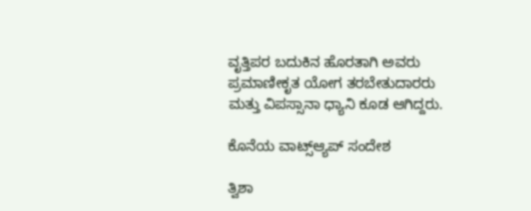ವೃತ್ತಿಪರ ಬದುಕಿನ ಹೊರತಾಗಿ ಅವರು ಪ್ರಮಾಣೀಕೃತ ಯೋಗ ತರಬೇತುದಾರರು ಮತ್ತು ವಿಪಸ್ಸಾನಾ ಧ್ಯಾನಿ ಕೂಡ ಆಗಿದ್ದರು.

ಕೊನೆಯ ವಾಟ್ಸ್‌ಆ್ಯಪ್ ಸಂದೇಶ

ತ್ವಿಶಾ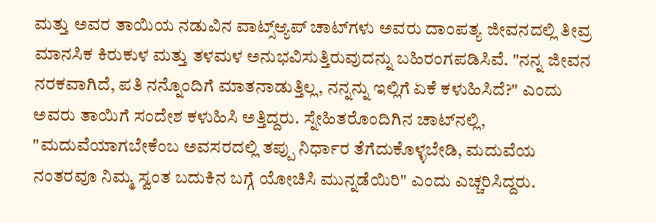ಮತ್ತು ಅವರ ತಾಯಿಯ ನಡುವಿನ ವಾಟ್ಸ್‌ಆ್ಯಪ್ ಚಾಟ್‌ಗಳು ಅವರು ದಾಂಪತ್ಯ ಜೀವನದಲ್ಲಿ ತೀವ್ರ ಮಾನಸಿಕ ಕಿರುಕುಳ ಮತ್ತು ತಳಮಳ ಅನುಭವಿಸುತ್ತಿರುವುದನ್ನು ಬಹಿರಂಗಪಡಿಸಿವೆ. "ನನ್ನ ಜೀವನ ನರಕವಾಗಿದೆ, ಪತಿ ನನ್ನೊಂದಿಗೆ ಮಾತನಾಡುತ್ತಿಲ್ಲ, ನನ್ನನ್ನು ಇಲ್ಲಿಗೆ ಏಕೆ ಕಳುಹಿಸಿದೆ?" ಎಂದು ಅವರು ತಾಯಿಗೆ ಸಂದೇಶ ಕಳುಹಿಸಿ ಅತ್ತಿದ್ದರು. ಸ್ನೇಹಿತರೊಂದಿಗಿನ ಚಾಟ್‌ನಲ್ಲಿ, "ಮದುವೆಯಾಗಬೇಕೆಂಬ ಅವಸರದಲ್ಲಿ ತಪ್ಪು ನಿರ್ಧಾರ ತೆಗೆದುಕೊಳ್ಳಬೇಡಿ, ಮದುವೆಯ ನಂತರವೂ ನಿಮ್ಮ ಸ್ವಂತ ಬದುಕಿನ ಬಗ್ಗೆ ಯೋಚಿಸಿ ಮುನ್ನಡೆಯಿರಿ" ಎಂದು ಎಚ್ಚರಿಸಿದ್ದರು.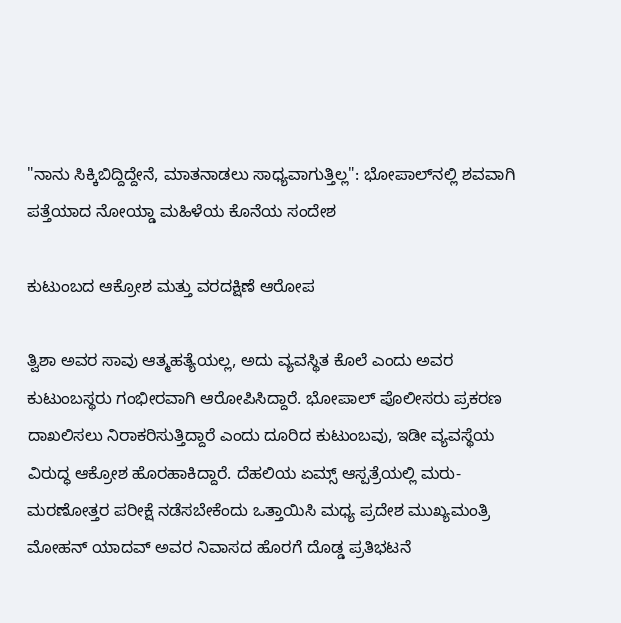"ನಾನು ಸಿಕ್ಕಿಬಿದ್ದಿದ್ದೇನೆ, ಮಾತನಾಡಲು ಸಾಧ್ಯವಾಗುತ್ತಿಲ್ಲ": ಭೋಪಾಲ್‌ನಲ್ಲಿ ಶವವಾಗಿ ಪತ್ತೆಯಾದ ನೋಯ್ಡಾ ಮಹಿಳೆಯ ಕೊನೆಯ ಸಂದೇಶ

ಕುಟುಂಬದ ಆಕ್ರೋಶ ಮತ್ತು ವರದಕ್ಷಿಣೆ ಆರೋಪ

ತ್ವಿಶಾ ಅವರ ಸಾವು ಆತ್ಮಹತ್ಯೆಯಲ್ಲ, ಅದು ವ್ಯವಸ್ಥಿತ ಕೊಲೆ ಎಂದು ಅವರ ಕುಟುಂಬಸ್ಥರು ಗಂಭೀರವಾಗಿ ಆರೋಪಿಸಿದ್ದಾರೆ. ಭೋಪಾಲ್ ಪೊಲೀಸರು ಪ್ರಕರಣ ದಾಖಲಿಸಲು ನಿರಾಕರಿಸುತ್ತಿದ್ದಾರೆ ಎಂದು ದೂರಿದ ಕುಟುಂಬವು, ಇಡೀ ವ್ಯವಸ್ಥೆಯ ವಿರುದ್ಧ ಆಕ್ರೋಶ ಹೊರಹಾಕಿದ್ದಾರೆ. ದೆಹಲಿಯ ಏಮ್ಸ್ ಆಸ್ಪತ್ರೆಯಲ್ಲಿ ಮರು-ಮರಣೋತ್ತರ ಪರೀಕ್ಷೆ ನಡೆಸಬೇಕೆಂದು ಒತ್ತಾಯಿಸಿ ಮಧ್ಯ ಪ್ರದೇಶ ಮುಖ್ಯಮಂತ್ರಿ ಮೋಹನ್ ಯಾದವ್ ಅವರ ನಿವಾಸದ ಹೊರಗೆ ದೊಡ್ಡ ಪ್ರತಿಭಟನೆ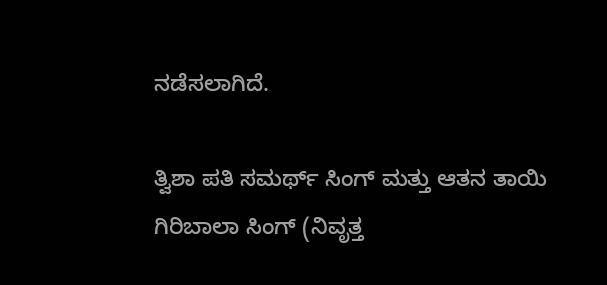ನಡೆಸಲಾಗಿದೆ.

ತ್ವಿಶಾ ಪತಿ ಸಮರ್ಥ್ ಸಿಂಗ್ ಮತ್ತು ಆತನ ತಾಯಿ ಗಿರಿಬಾಲಾ ಸಿಂಗ್ (ನಿವೃತ್ತ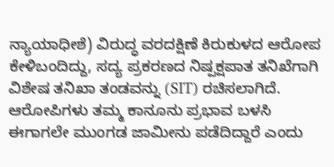ನ್ಯಾಯಾಧೀಶೆ) ವಿರುದ್ಧ ವರದಕ್ಷಿಣೆ ಕಿರುಕುಳದ ಆರೋಪ ಕೇಳಿಬಂದಿದ್ದು, ಸದ್ಯ ಪ್ರಕರಣದ ನಿಷ್ಪಕ್ಷಪಾತ ತನಿಖೆಗಾಗಿ ವಿಶೇಷ ತನಿಖಾ ತಂಡವನ್ನು (SIT) ರಚಿಸಲಾಗಿದೆ. ಆರೋಪಿಗಳು ತಮ್ಮ ಕಾನೂನು ಪ್ರಭಾವ ಬಳಸಿ ಈಗಾಗಲೇ ಮುಂಗಡ ಜಾಮೀನು ಪಡೆದಿದ್ದಾರೆ ಎಂದು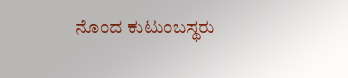ನೊಂದ ಕುಟುಂಬಸ್ಥರು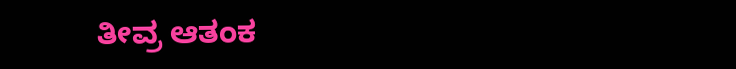ತೀವ್ರ ಆತಂಕ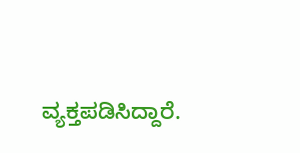ವ್ಯಕ್ತಪಡಿಸಿದ್ದಾರೆ.